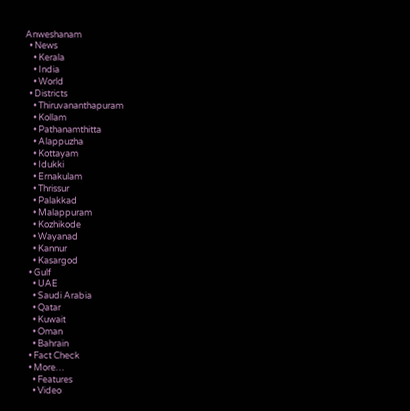Anweshanam
  • News
    • Kerala
    • India
    • World
  • Districts
    • Thiruvananthapuram
    • Kollam
    • Pathanamthitta
    • Alappuzha
    • Kottayam
    • Idukki
    • Ernakulam
    • Thrissur
    • Palakkad
    • Malappuram
    • Kozhikode
    • Wayanad
    • Kannur
    • Kasargod
  • Gulf
    • UAE
    • Saudi Arabia
    • Qatar
    • Kuwait
    • Oman
    • Bahrain
  • Fact Check
  • More…
    • Features
    • Video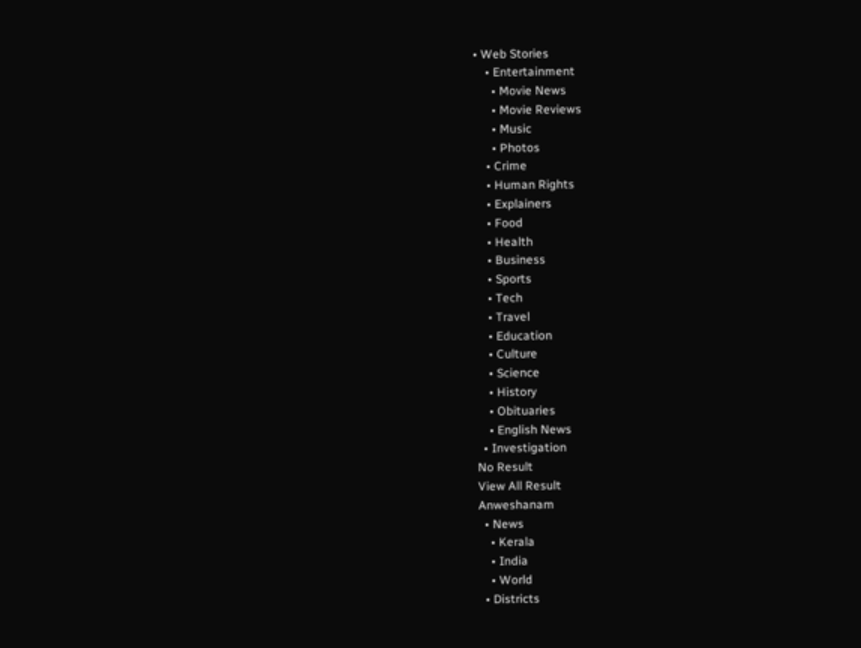• Web Stories
    • Entertainment
      • Movie News
      • Movie Reviews
      • Music
      • Photos
    • Crime
    • Human Rights
    • Explainers
    • Food
    • Health
    • Business
    • Sports
    • Tech
    • Travel
    • Education
    • Culture
    • Science
    • History
    • Obituaries
    • English News
  • Investigation
No Result
View All Result
Anweshanam
  • News
    • Kerala
    • India
    • World
  • Districts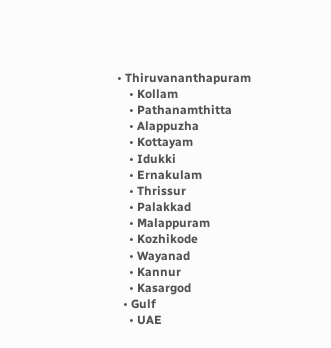• Thiruvananthapuram
    • Kollam
    • Pathanamthitta
    • Alappuzha
    • Kottayam
    • Idukki
    • Ernakulam
    • Thrissur
    • Palakkad
    • Malappuram
    • Kozhikode
    • Wayanad
    • Kannur
    • Kasargod
  • Gulf
    • UAE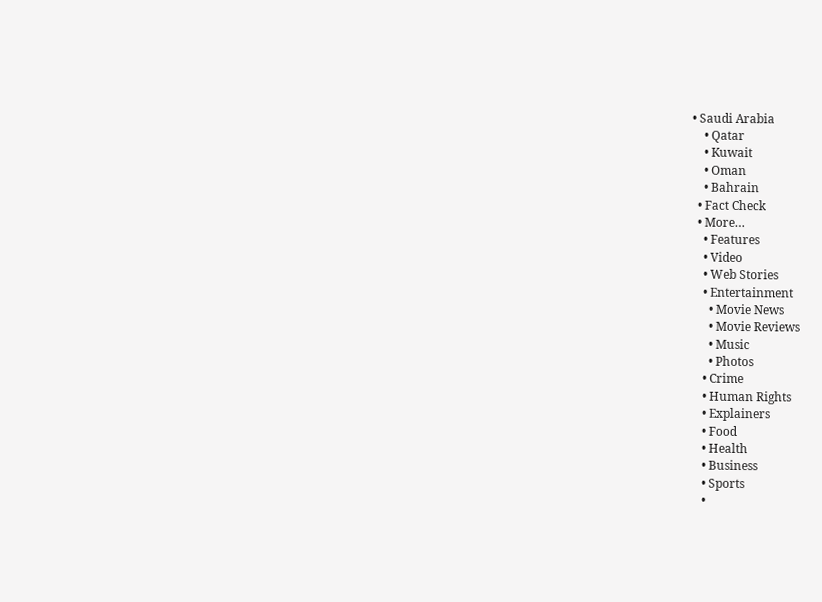• Saudi Arabia
    • Qatar
    • Kuwait
    • Oman
    • Bahrain
  • Fact Check
  • More…
    • Features
    • Video
    • Web Stories
    • Entertainment
      • Movie News
      • Movie Reviews
      • Music
      • Photos
    • Crime
    • Human Rights
    • Explainers
    • Food
    • Health
    • Business
    • Sports
    •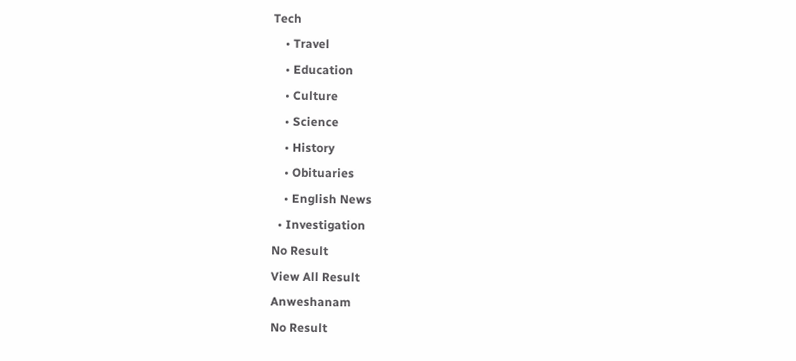Tech
    • Travel
    • Education
    • Culture
    • Science
    • History
    • Obituaries
    • English News
  • Investigation
No Result
View All Result
Anweshanam
No Result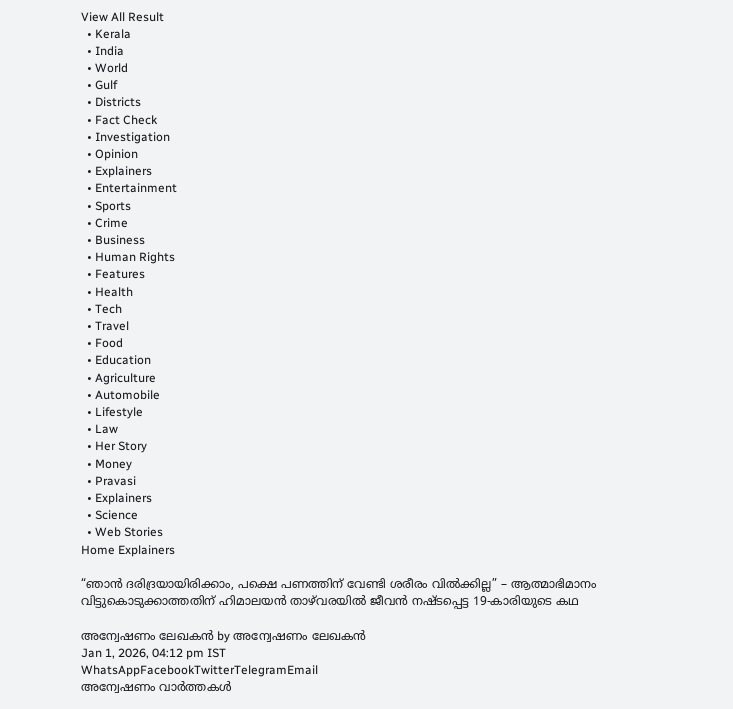View All Result
  • Kerala
  • India
  • World
  • Gulf
  • Districts
  • Fact Check
  • Investigation
  • Opinion
  • Explainers
  • Entertainment
  • Sports
  • Crime
  • Business
  • Human Rights
  • Features
  • Health
  • Tech
  • Travel
  • Food
  • Education
  • Agriculture
  • Automobile
  • Lifestyle
  • Law
  • Her Story
  • Money
  • Pravasi
  • Explainers
  • Science
  • Web Stories
Home Explainers

“ഞാൻ ദരിദ്രയായിരിക്കാം, പക്ഷെ പണത്തിന് വേണ്ടി ശരീരം വിൽക്കില്ല” – ആത്മാഭിമാനം വിട്ടുകൊടുക്കാത്തതിന് ഹിമാലയൻ താഴ്‌വരയിൽ ജീവൻ നഷ്ടപ്പെട്ട 19-കാരിയുടെ കഥ

അന്വേഷണം ലേഖകൻ by അന്വേഷണം ലേഖകൻ
Jan 1, 2026, 04:12 pm IST
WhatsAppFacebookTwitterTelegramEmail
അന്വേഷണം വാർത്തകൾ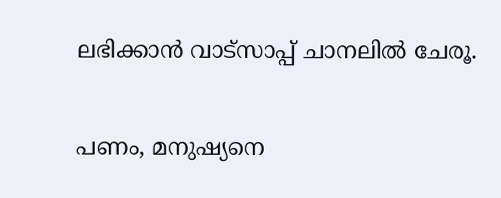ലഭിക്കാന്‍ വാട്സാപ്പ് ചാനലില്‍ ചേരൂ.

പണം, മനുഷ്യനെ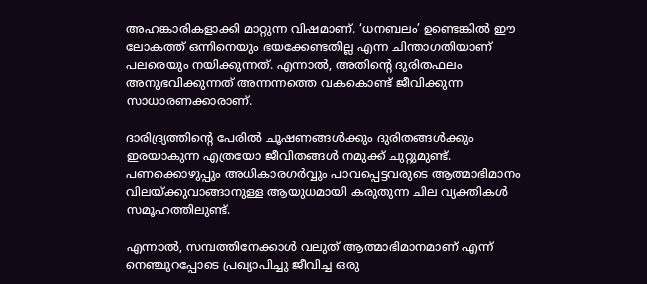അഹങ്കാരികളാക്കി മാറ്റുന്ന വിഷമാണ്. ‘ധനബലം’ ഉണ്ടെങ്കിൽ ഈ ലോകത്ത് ഒന്നിനെയും ഭയക്കേണ്ടതില്ല എന്ന ചിന്താഗതിയാണ് പലരെയും നയിക്കുന്നത്. എന്നാൽ, അതിന്റെ ദുരിതഫലം അനുഭവിക്കുന്നത് അന്നന്നത്തെ വകകൊണ്ട് ജീവിക്കുന്ന സാധാരണക്കാരാണ്.

ദാരിദ്ര്യത്തിന്റെ പേരിൽ ചൂഷണങ്ങൾക്കും ദുരിതങ്ങൾക്കും ഇരയാകുന്ന എത്രയോ ജീവിതങ്ങൾ നമുക്ക് ചുറ്റുമുണ്ട്. പണക്കൊഴുപ്പും അധികാരഗർവ്വും പാവപ്പെട്ടവരുടെ ആത്മാഭിമാനം വിലയ്ക്കുവാങ്ങാനുള്ള ആയുധമായി കരുതുന്ന ചില വ്യക്തികൾ സമൂഹത്തിലുണ്ട്.

എന്നാൽ, സമ്പത്തിനേക്കാൾ വലുത് ആത്മാഭിമാനമാണ് എന്ന് നെഞ്ചുറപ്പോടെ പ്രഖ്യാപിച്ചു ജീവിച്ച ഒരു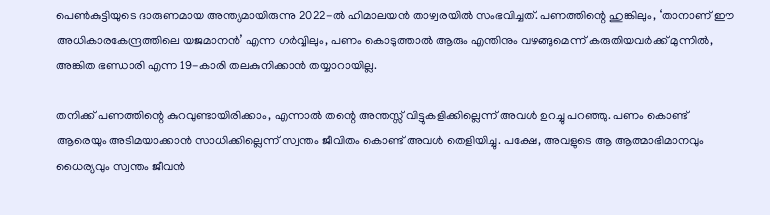പെൺകുട്ടിയുടെ ദാരുണമായ അന്ത്യമായിരുന്നു 2022-ൽ ഹിമാലയൻ താഴ്വരയിൽ സംഭവിച്ചത്. പണത്തിന്റെ ഹുങ്കിലും, ‘താനാണ് ഈ അധികാരകേന്ദ്രത്തിലെ യജമാനൻ’ എന്ന ഗർവ്വിലും, പണം കൊടുത്താൽ ആരും എന്തിനും വഴങ്ങുമെന്ന് കരുതിയവർക്ക് മുന്നിൽ, അങ്കിത ഭണ്ഡാരി എന്ന 19-കാരി തലകുനിക്കാൻ തയ്യാറായില്ല.

തനിക്ക് പണത്തിന്റെ കുറവുണ്ടായിരിക്കാം, എന്നാൽ തന്റെ അന്തസ്സ് വിട്ടുകളിക്കില്ലെന്ന് അവൾ ഉറച്ചു പറഞ്ഞു. പണം കൊണ്ട് ആരെയും അടിമയാക്കാൻ സാധിക്കില്ലെന്ന് സ്വന്തം ജീവിതം കൊണ്ട് അവൾ തെളിയിച്ചു. പക്ഷേ, അവളുടെ ആ ആത്മാഭിമാനവും ധൈര്യവും സ്വന്തം ജീവൻ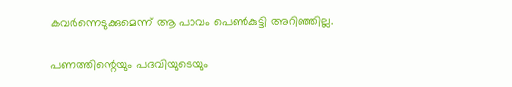കവർന്നെടുക്കുമെന്ന് ആ പാവം പെൺകുട്ടി അറിഞ്ഞില്ല.

പണത്തിന്റെയും പദവിയുടെയും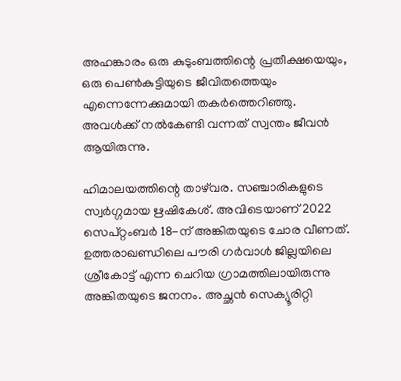അഹങ്കാരം ഒരു കുടുംബത്തിന്റെ പ്രതീക്ഷയെയും, ഒരു പെൺകുട്ടിയുടെ ജീവിതത്തെയും എന്നെന്നേക്കുമായി തകർത്തെറിഞ്ഞു. അവൾക്ക് നൽകേണ്ടി വന്നത് സ്വന്തം ജീവൻ ആയിരുന്നു.

ഹിമാലയത്തിന്റെ താഴ്‌വര. സഞ്ചാരികളുടെ സ്വർഗ്ഗമായ ഋഷികേശ്. അവിടെയാണ് 2022 സെപ്റ്റംബർ 18-ന് അങ്കിതയുടെ ചോര വീണത്. ഉത്തരാഖണ്ഡിലെ പൗരി ഗർവാൾ ജില്ലയിലെ ശ്രീകോട്ട് എന്ന ചെറിയ ഗ്രാമത്തിലായിരുന്നു അങ്കിതയുടെ ജനനം. അച്ഛൻ സെക്യൂരിറ്റി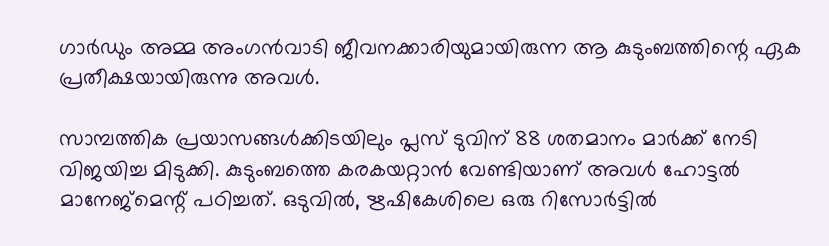ഗാർഡും അമ്മ അംഗൻവാടി ജീവനക്കാരിയുമായിരുന്ന ആ കുടുംബത്തിന്റെ ഏക പ്രതീക്ഷയായിരുന്നു അവൾ.

സാമ്പത്തിക പ്രയാസങ്ങൾക്കിടയിലും പ്ലസ് ടുവിന് 88 ശതമാനം മാർക്ക് നേടി വിജയിച്ച മിടുക്കി. കുടുംബത്തെ കരകയറ്റാൻ വേണ്ടിയാണ് അവൾ ഹോട്ടൽ മാനേജ്‌മെന്റ് പഠിച്ചത്. ഒടുവിൽ, ഋഷികേശിലെ ഒരു റിസോർട്ടിൽ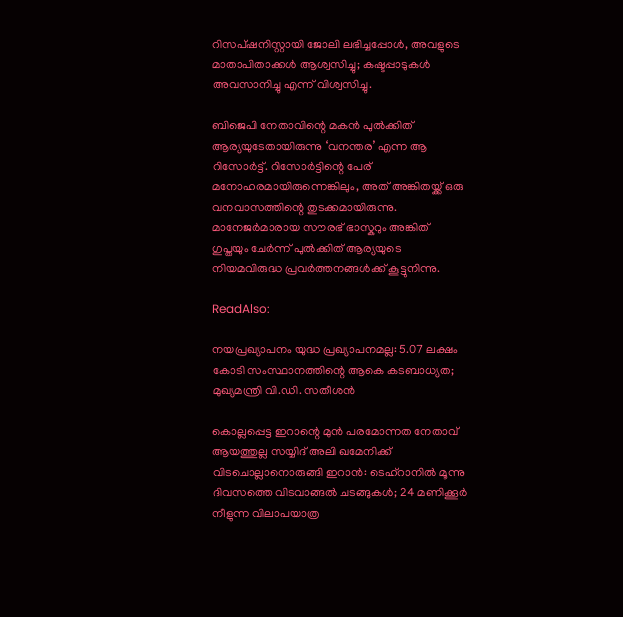റിസപ്ഷനിസ്റ്റായി ജോലി ലഭിച്ചപ്പോൾ, അവളുടെ മാതാപിതാക്കൾ ആശ്വസിച്ചു; കഷ്ടപ്പാടുകൾ അവസാനിച്ചു എന്ന് വിശ്വസിച്ചു.

ബിജെപി നേതാവിന്റെ മകൻ പുൽക്കിത് ആര്യയുടേതായിരുന്നു ‘വനന്തര’ എന്ന ആ റിസോർട്ട്. റിസോർട്ടിന്റെ പേര് മനോഹരമായിരുന്നെങ്കിലും, അത് അങ്കിതയ്ക്ക് ഒരു വനവാസത്തിന്റെ തുടക്കമായിരുന്നു. മാനേജർമാരായ സൗരഭ് ഭാസ്കറും അങ്കിത് ഗുപ്തയും ചേർന്ന് പുൽക്കിത് ആര്യയുടെ നിയമവിരുദ്ധ പ്രവർത്തനങ്ങൾക്ക് കൂട്ടുനിന്നു.

ReadAlso:

നയപ്രഖ്യാപനം യുദ്ധ പ്രഖ്യാപനമല്ല: 5.07 ലക്ഷം കോടി സംസ്ഥാനത്തിന്റെ ആകെ കടബാധ്യത; മുഖ്യമന്ത്രി വി.ഡി. സതീശന്‍

കൊല്ലപ്പെട്ട ഇറാന്റെ മുന്‍ പരമോന്നത നേതാവ് ആയത്തുല്ല സയ്യിദ് അലി ഖമേനിക്ക് വിടചൊല്ലാനൊരുങ്ങി ഇറാന്‍: ടെഹ്‌റാനില്‍ മൂന്നു ദിവസത്തെ വിടവാങ്ങല്‍ ചടങ്ങുകള്‍; 24 മണിക്കൂര്‍ നീളുന്ന വിലാപയാത്ര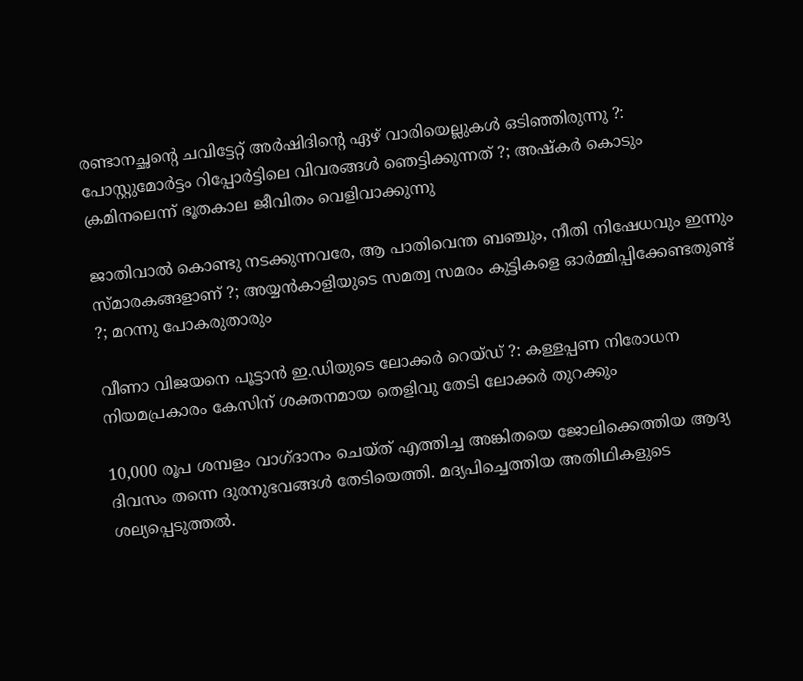രണ്ടാനച്ഛന്റെ ചവിട്ടേറ്റ് അര്‍ഷിദിന്റെ ഏഴ് വാരിയെല്ലുകള്‍ ഒടിഞ്ഞിരുന്നു ?: പോസ്റ്റുമോര്‍ട്ടം റിപ്പോര്‍ട്ടിലെ വിവരങ്ങള്‍ ഞെട്ടിക്കുന്നത് ?; അഷ്‌കര്‍ കൊടും ക്രമിനലെന്ന് ഭൂതകാല ജീവിതം വെളിവാക്കുന്നു

ജാതിവാല്‍ കൊണ്ടു നടക്കുന്നവരേ, ആ പാതിവെന്ത ബഞ്ചും, നീതി നിഷേധവും ഇന്നും സ്മാരകങ്ങളാണ് ?; അയ്യന്‍കാളിയുടെ സമത്വ സമരം കുട്ടികളെ ഓര്‍മ്മിപ്പിക്കേണ്ടതുണ്ട് ?; മറന്നു പോകരുതാരും

വീണാ വിജയനെ പൂട്ടാന്‍ ഇ.ഡിയുടെ ലോക്കര്‍ റെയ്ഡ് ?: കള്ളപ്പണ നിരോധന നിയമപ്രകാരം കേസിന് ശക്തനമായ തെളിവു തേടി ലോക്കര്‍ തുറക്കും

10,000 രൂപ ശമ്പളം വാഗ്ദാനം ചെയ്ത് എത്തിച്ച അങ്കിതയെ ജോലിക്കെത്തിയ ആദ്യ ദിവസം തന്നെ ദുരനുഭവങ്ങൾ തേടിയെത്തി. മദ്യപിച്ചെത്തിയ അതിഥികളുടെ ശല്യപ്പെടുത്തൽ.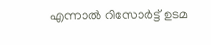എന്നാൽ റിസോർട്ട് ഉടമ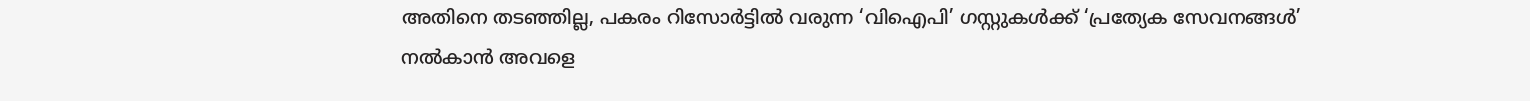അതിനെ തടഞ്ഞില്ല, പകരം റിസോർട്ടിൽ വരുന്ന ‘വിഐപി’ ഗസ്റ്റുകൾക്ക് ‘പ്രത്യേക സേവനങ്ങൾ’ നൽകാൻ അവളെ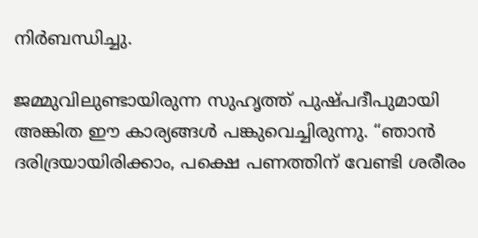നിർബന്ധിച്ചു.

ജമ്മുവിലുണ്ടായിരുന്ന സുഹൃത്ത് പുഷ്പദീപുമായി അങ്കിത ഈ കാര്യങ്ങൾ പങ്കുവെച്ചിരുന്നു. “ഞാൻ ദരിദ്രയായിരിക്കാം, പക്ഷെ പണത്തിന് വേണ്ടി ശരീരം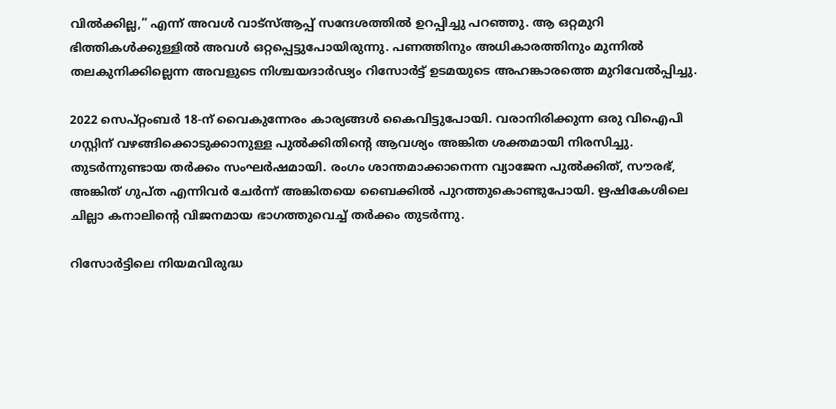വിൽക്കില്ല,” എന്ന് അവൾ വാട്‌സ്ആപ്പ് സന്ദേശത്തിൽ ഉറപ്പിച്ചു പറഞ്ഞു. ആ ഒറ്റമുറി ഭിത്തികൾക്കുള്ളിൽ അവൾ ഒറ്റപ്പെട്ടുപോയിരുന്നു. പണത്തിനും അധികാരത്തിനും മുന്നിൽ തലകുനിക്കില്ലെന്ന അവളുടെ നിശ്ചയദാർഢ്യം റിസോർട്ട് ഉടമയുടെ അഹങ്കാരത്തെ മുറിവേൽപ്പിച്ചു.

2022 സെപ്റ്റംബർ 18-ന് വൈകുന്നേരം കാര്യങ്ങൾ കൈവിട്ടുപോയി. വരാനിരിക്കുന്ന ഒരു വിഐപി ഗസ്റ്റിന് വഴങ്ങിക്കൊടുക്കാനുള്ള പുൽക്കിതിന്റെ ആവശ്യം അങ്കിത ശക്തമായി നിരസിച്ചു. തുടർന്നുണ്ടായ തർക്കം സംഘർഷമായി. രംഗം ശാന്തമാക്കാനെന്ന വ്യാജേന പുൽക്കിത്, സൗരഭ്, അങ്കിത് ഗുപ്ത എന്നിവർ ചേർന്ന് അങ്കിതയെ ബൈക്കിൽ പുറത്തുകൊണ്ടുപോയി. ഋഷികേശിലെ ചില്ലാ കനാലിന്റെ വിജനമായ ഭാഗത്തുവെച്ച് തർക്കം തുടർന്നു.

റിസോർട്ടിലെ നിയമവിരുദ്ധ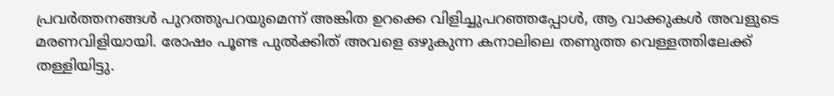പ്രവർത്തനങ്ങൾ പുറത്തുപറയുമെന്ന് അങ്കിത ഉറക്കെ വിളിച്ചുപറഞ്ഞപ്പോൾ, ആ വാക്കുകൾ അവളുടെ മരണവിളിയായി. രോഷം പൂണ്ട പുൽക്കിത് അവളെ ഒഴുകുന്ന കനാലിലെ തണുത്ത വെള്ളത്തിലേക്ക് തള്ളിയിട്ടു.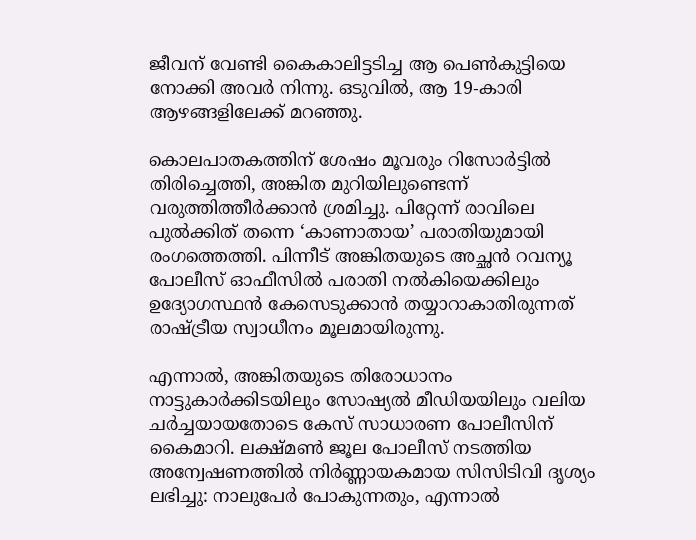ജീവന് വേണ്ടി കൈകാലിട്ടടിച്ച ആ പെൺകുട്ടിയെ നോക്കി അവർ നിന്നു. ഒടുവിൽ, ആ 19-കാരി ആഴങ്ങളിലേക്ക് മറഞ്ഞു.

കൊലപാതകത്തിന് ശേഷം മൂവരും റിസോർട്ടിൽ തിരിച്ചെത്തി, അങ്കിത മുറിയിലുണ്ടെന്ന് വരുത്തിത്തീർക്കാൻ ശ്രമിച്ചു. പിറ്റേന്ന് രാവിലെ പുൽക്കിത് തന്നെ ‘കാണാതായ’ പരാതിയുമായി രംഗത്തെത്തി. പിന്നീട് അങ്കിതയുടെ അച്ഛൻ റവന്യൂ പോലീസ് ഓഫീസിൽ പരാതി നൽകിയെക്കിലും ഉദ്യോഗസ്ഥൻ കേസെടുക്കാൻ തയ്യാറാകാതിരുന്നത് രാഷ്ട്രീയ സ്വാധീനം മൂലമായിരുന്നു.

എന്നാൽ, അങ്കിതയുടെ തിരോധാനം നാട്ടുകാർക്കിടയിലും സോഷ്യൽ മീഡിയയിലും വലിയ ചർച്ചയായതോടെ കേസ് സാധാരണ പോലീസിന് കൈമാറി. ലക്ഷ്മൺ ജൂല പോലീസ് നടത്തിയ അന്വേഷണത്തിൽ നിർണ്ണായകമായ സിസിടിവി ദൃശ്യം ലഭിച്ചു: നാലുപേർ പോകുന്നതും, എന്നാൽ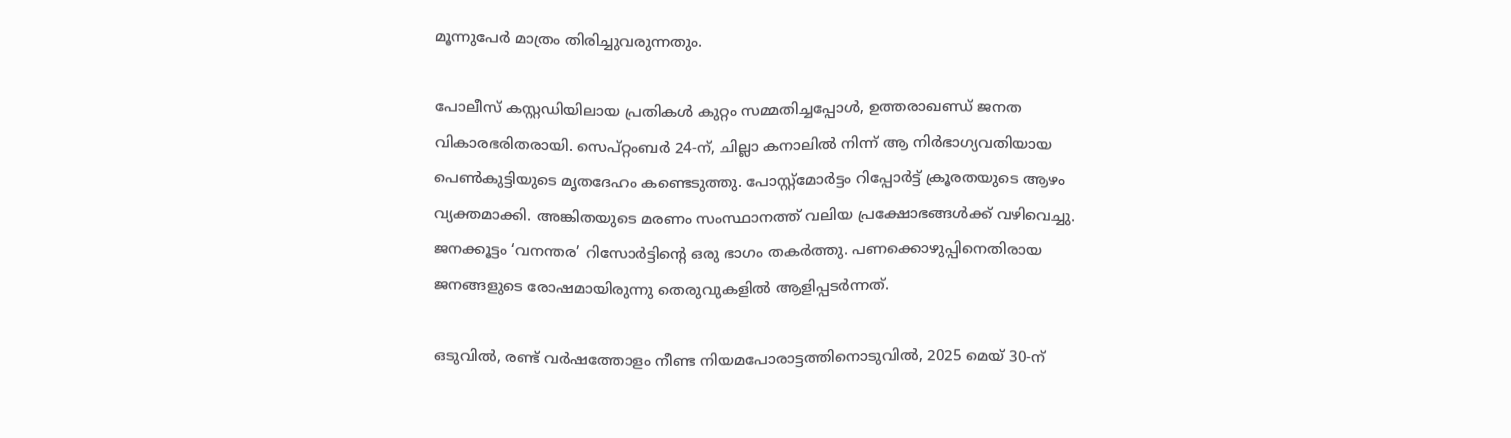മൂന്നുപേർ മാത്രം തിരിച്ചുവരുന്നതും.

പോലീസ് കസ്റ്റഡിയിലായ പ്രതികൾ കുറ്റം സമ്മതിച്ചപ്പോൾ, ഉത്തരാഖണ്ഡ് ജനത വികാരഭരിതരായി. സെപ്റ്റംബർ 24-ന്, ചില്ലാ കനാലിൽ നിന്ന് ആ നിർഭാഗ്യവതിയായ പെൺകുട്ടിയുടെ മൃതദേഹം കണ്ടെടുത്തു. പോസ്റ്റ്‌മോർട്ടം റിപ്പോർട്ട് ക്രൂരതയുടെ ആഴം വ്യക്തമാക്കി. അങ്കിതയുടെ മരണം സംസ്ഥാനത്ത് വലിയ പ്രക്ഷോഭങ്ങൾക്ക് വഴിവെച്ചു. ജനക്കൂട്ടം ‘വനന്തര’ റിസോർട്ടിന്റെ ഒരു ഭാഗം തകർത്തു. പണക്കൊഴുപ്പിനെതിരായ ജനങ്ങളുടെ രോഷമായിരുന്നു തെരുവുകളിൽ ആളിപ്പടർന്നത്.

ഒടുവിൽ, രണ്ട് വർഷത്തോളം നീണ്ട നിയമപോരാട്ടത്തിനൊടുവിൽ, 2025 മെയ് 30-ന്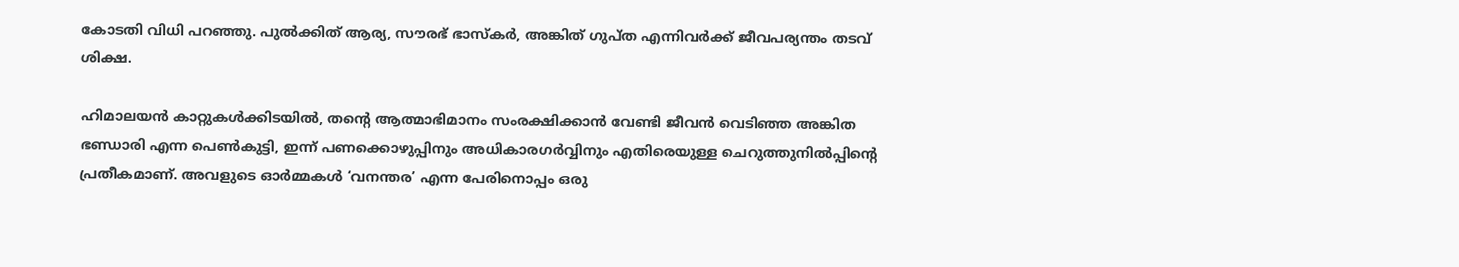കോടതി വിധി പറഞ്ഞു. പുൽക്കിത് ആര്യ, സൗരഭ് ഭാസ്കർ, അങ്കിത് ഗുപ്ത എന്നിവർക്ക് ജീവപര്യന്തം തടവ് ശിക്ഷ.

ഹിമാലയൻ കാറ്റുകൾക്കിടയിൽ, തന്റെ ആത്മാഭിമാനം സംരക്ഷിക്കാൻ വേണ്ടി ജീവൻ വെടിഞ്ഞ അങ്കിത ഭണ്ഡാരി എന്ന പെൺകുട്ടി, ഇന്ന് പണക്കൊഴുപ്പിനും അധികാരഗർവ്വിനും എതിരെയുള്ള ചെറുത്തുനിൽപ്പിന്റെ പ്രതീകമാണ്. അവളുടെ ഓർമ്മകൾ ‘വനന്തര’ എന്ന പേരിനൊപ്പം ഒരു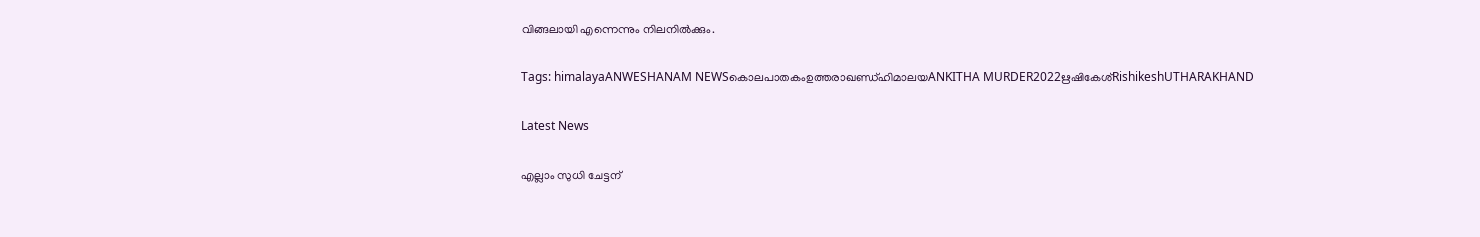വിങ്ങലായി എന്നെന്നും നിലനിൽക്കും.

Tags: himalayaANWESHANAM NEWSകൊലപാതകംഉത്തരാഖണ്ഡ്ഹിമാലയANKITHA MURDER2022ഋഷികേശ്RishikeshUTHARAKHAND

Latest News

എല്ലാം സുധി ചേട്ടന്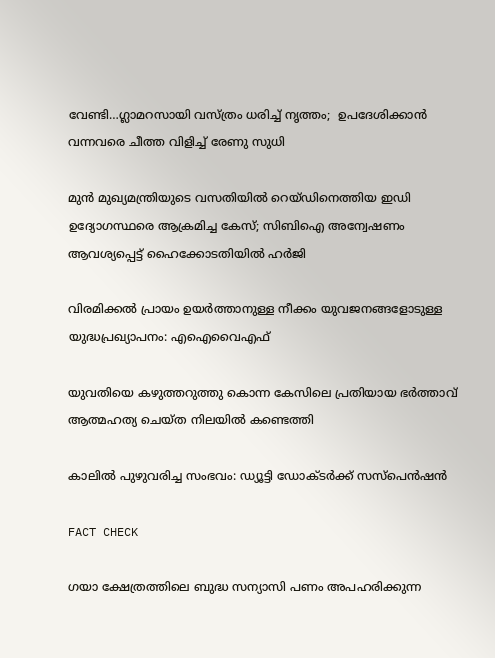വേണ്ടി…ഗ്ലാമറസായി വസ്ത്രം ധരിച്ച് നൃത്തം;  ഉപദേശിക്കാൻ വന്നവരെ ചീത്ത വിളിച്ച് രേണു സുധി

മുൻ മുഖ്യമന്ത്രിയുടെ വസതിയിൽ റെയ്ഡിനെത്തിയ ഇഡി ഉദ്യോഗസ്ഥരെ ആക്രമിച്ച കേസ്; സിബിഐ അന്വേഷണം ആവശ്യപ്പെട്ട് ഹൈക്കോടതിയിൽ ഹർജി

വിരമിക്കൽ പ്രായം ഉയർത്താനുള്ള നീക്കം യുവജനങ്ങളോടുള്ള യുദ്ധപ്രഖ്യാപനം: എഐവൈഎഫ്

യുവതിയെ കഴുത്തറുത്തു കൊന്ന കേസിലെ പ്രതിയായ ഭര്‍ത്താവ് ആത്മഹത്യ ചെയ്ത നിലയില്‍ കണ്ടെത്തി

കാലില്‍ പുഴുവരിച്ച സംഭവം: ഡ്യൂട്ടി ഡോക്ടര്‍ക്ക് സസ്‌പെന്‍ഷന്‍

FACT CHECK

ഗയാ ക്ഷേത്രത്തിലെ ബുദ്ധ സന്യാസി പണം അപഹരിക്കുന്ന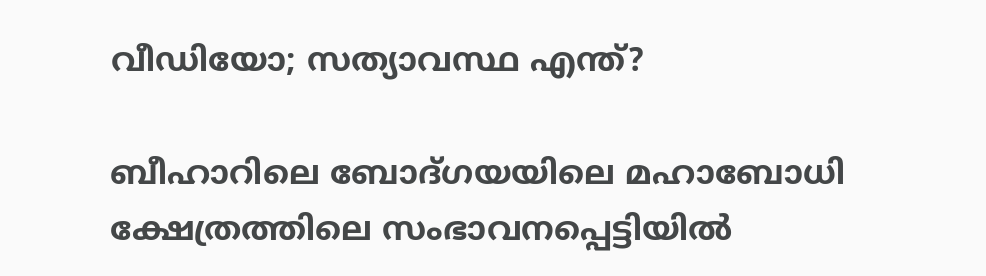വീഡിയോ; സത്യാവസ്ഥ എന്ത്?

ബീഹാറിലെ ബോദ്ഗയയിലെ മഹാബോധി ക്ഷേത്രത്തിലെ സംഭാവനപ്പെട്ടിയില്‍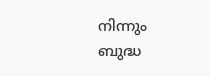നിന്നും ബുദ്ധ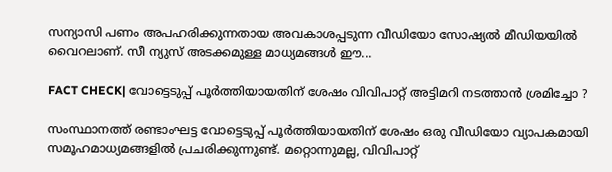സന്യാസി പണം അപഹരിക്കുന്നതായ അവകാശപ്പടുന്ന വീഡിയോ സോഷ്യല്‍ മീഡിയയില്‍ വൈറലാണ്. സീ ന്യുസ് അടക്കമുള്ള മാധ്യമങ്ങള്‍ ഈ...

FACT CHECK| വോട്ടെടുപ്പ് പൂർത്തിയായതിന് ശേഷം വിവിപാറ്റ് അട്ടിമറി നടത്താൻ ശ്രമിച്ചോ ?

സംസ്ഥാനത്ത് രണ്ടാംഘട്ട വോട്ടെടുപ്പ് പൂർത്തിയായതിന് ശേഷം ഒരു വീഡിയോ വ്യാപകമായി സമൂഹമാധ്യമങ്ങളിൽ പ്രചരിക്കുന്നുണ്ട്. മറ്റൊന്നുമല്ല, വിവിപാറ്റ്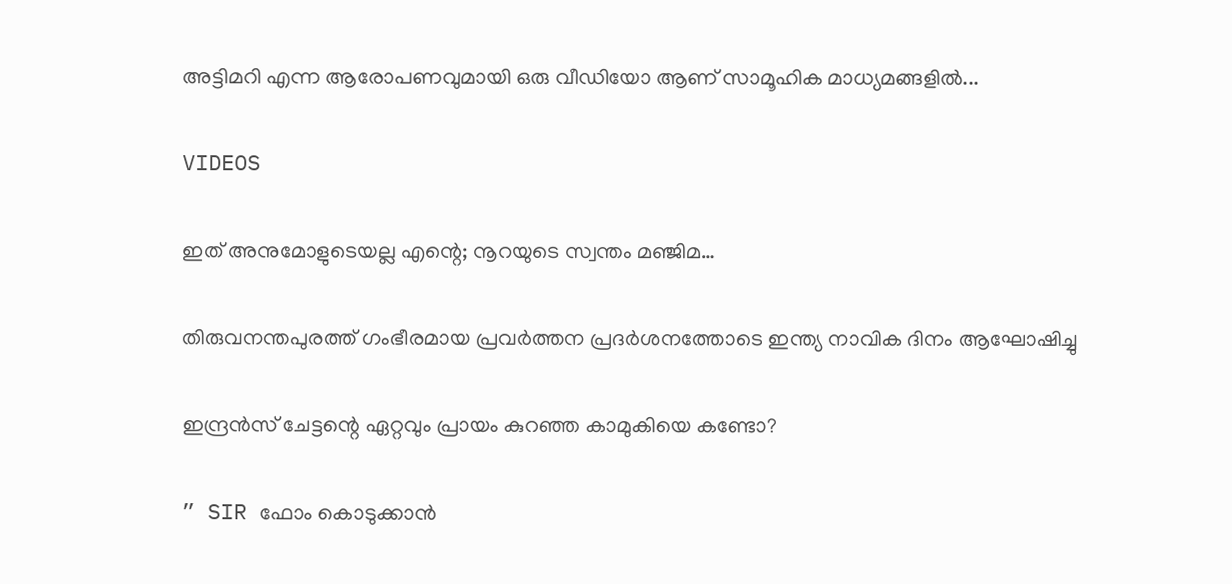അട്ടിമറി എന്ന ആരോപണവുമായി ഒരു വീഡിയോ ആണ് സാമൂഹിക മാധ്യമങ്ങളിൽ...

VIDEOS

ഇത് അനുമോളുടെയല്ല എന്റെ; നൂറയുടെ സ്വന്തം മഞ്ജിമ…

തിരുവനന്തപുരത്ത് ഗംഭീരമായ പ്രവർത്തന പ്രദർശനത്തോടെ ഇന്ത്യ നാവിക ദിനം ആഘോഷിച്ചു

ഇന്ദ്രൻസ് ചേട്ടന്റെ ഏറ്റവും പ്രായം കുറഞ്ഞ കാമുകിയെ കണ്ടോ?

” SIR ഫോം കൊടുക്കാൻ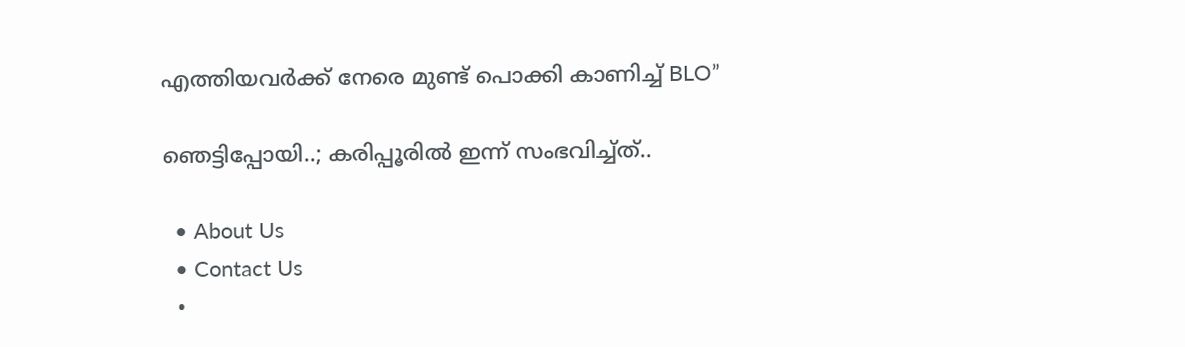എത്തിയവർക്ക് നേരെ മുണ്ട് പൊക്കി കാണിച്ച് BLO”

ഞെട്ടിപ്പോയി..; കരിപ്പൂരിൽ ഇന്ന് സംഭവിച്ച്ത്..

  • About Us
  • Contact Us
  •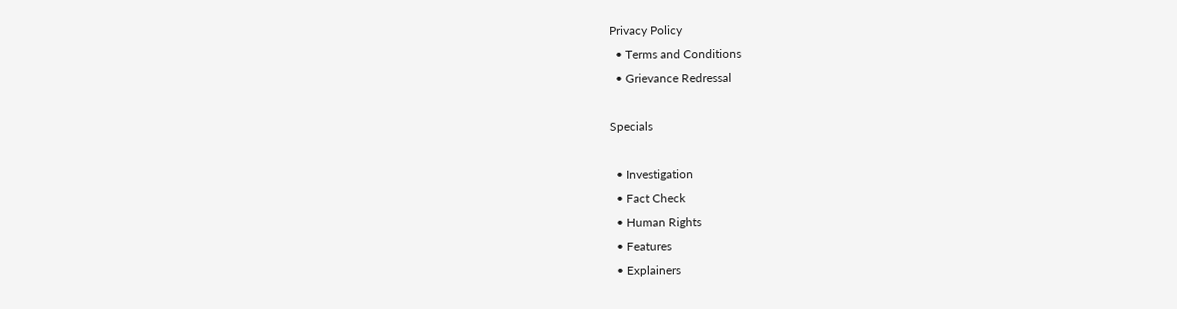Privacy Policy
  • Terms and Conditions
  • Grievance Redressal

Specials

  • Investigation
  • Fact Check
  • Human Rights
  • Features
  • Explainers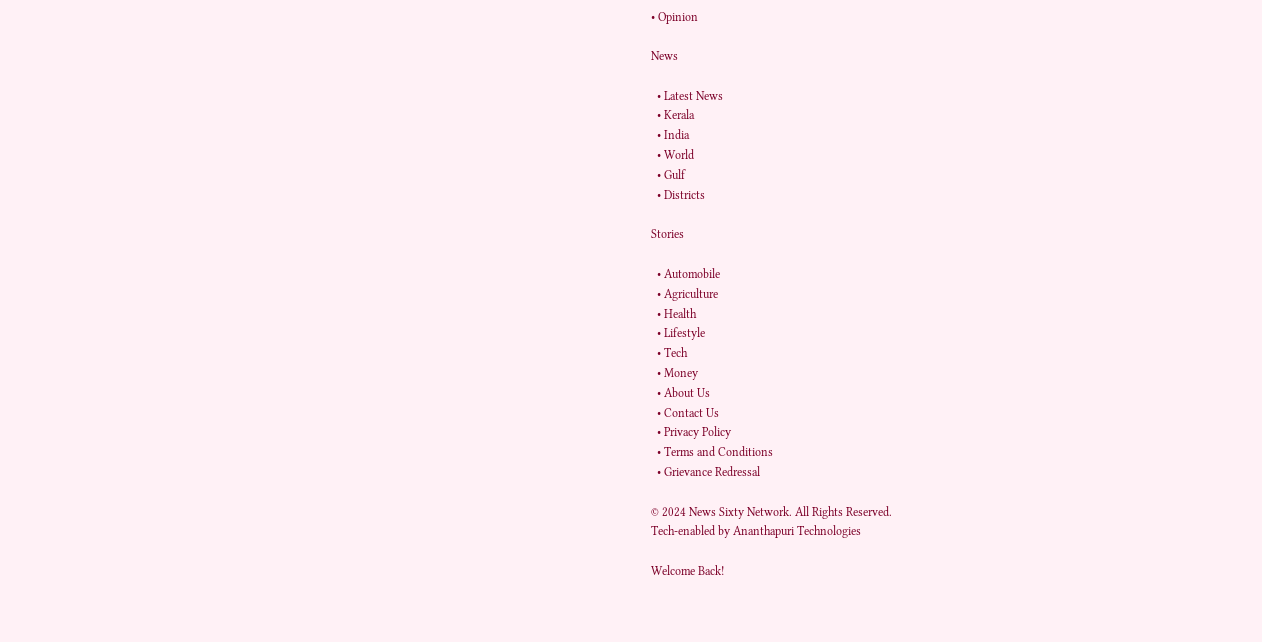• Opinion

News

  • Latest News
  • Kerala
  • India
  • World
  • Gulf
  • Districts

Stories

  • Automobile
  • Agriculture
  • Health
  • Lifestyle
  • Tech
  • Money
  • About Us
  • Contact Us
  • Privacy Policy
  • Terms and Conditions
  • Grievance Redressal

© 2024 News Sixty Network. All Rights Reserved.
Tech-enabled by Ananthapuri Technologies

Welcome Back!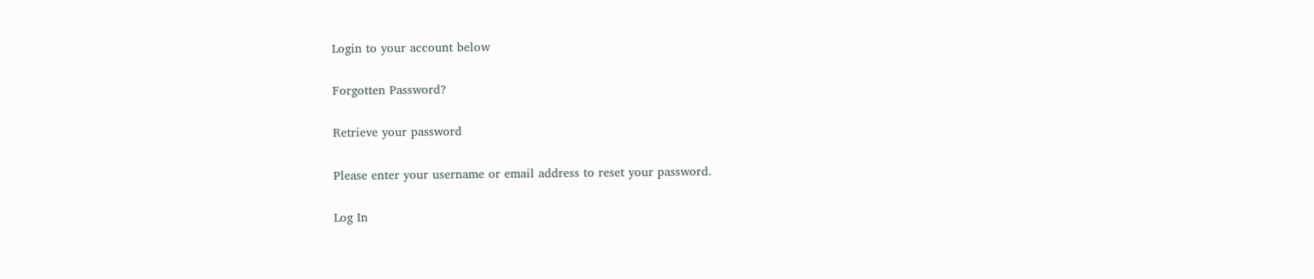Login to your account below

Forgotten Password?

Retrieve your password

Please enter your username or email address to reset your password.

Log In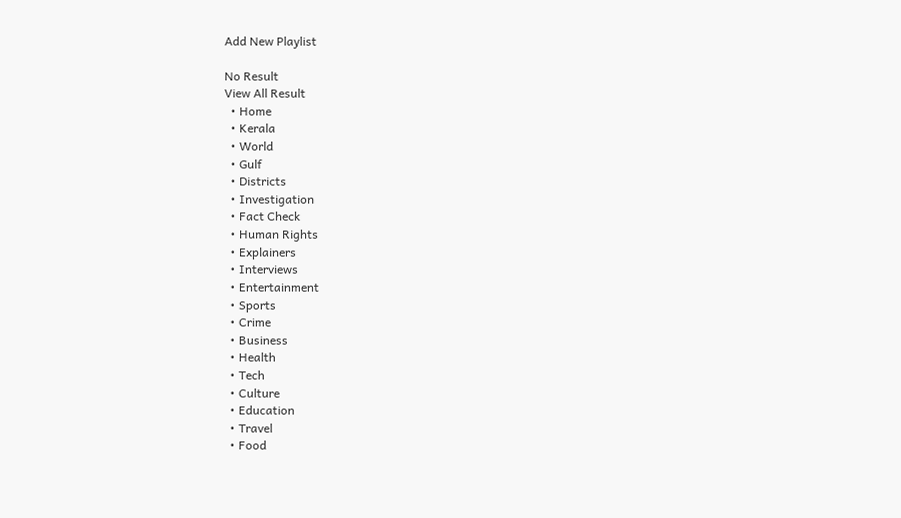Add New Playlist

No Result
View All Result
  • Home
  • Kerala
  • World
  • Gulf
  • Districts
  • Investigation
  • Fact Check
  • Human Rights
  • Explainers
  • Interviews
  • Entertainment
  • Sports
  • Crime
  • Business
  • Health
  • Tech
  • Culture
  • Education
  • Travel
  • Food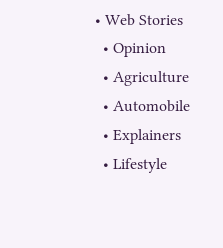• Web Stories
  • Opinion
  • Agriculture
  • Automobile
  • Explainers
  • Lifestyle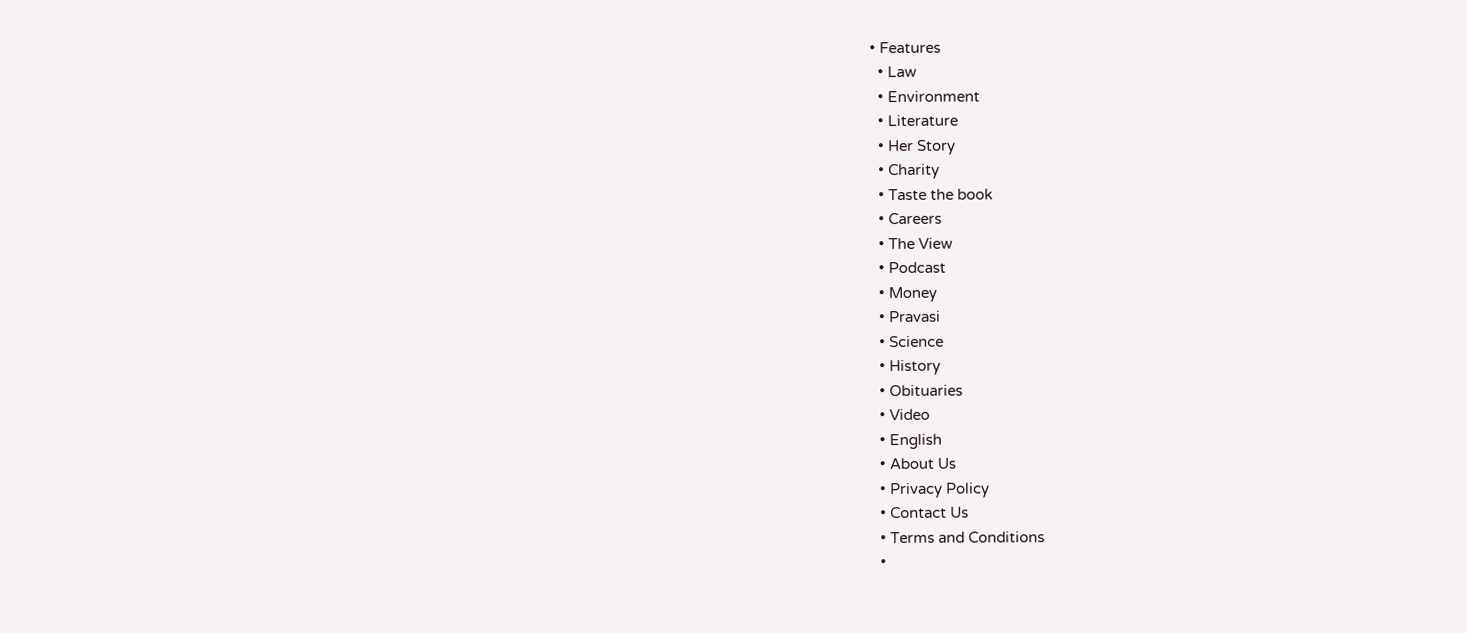• Features
  • Law
  • Environment
  • Literature
  • Her Story
  • Charity
  • Taste the book
  • Careers
  • The View
  • Podcast
  • Money
  • Pravasi
  • Science
  • History
  • Obituaries
  • Video
  • English
  • About Us
  • Privacy Policy
  • Contact Us
  • Terms and Conditions
  •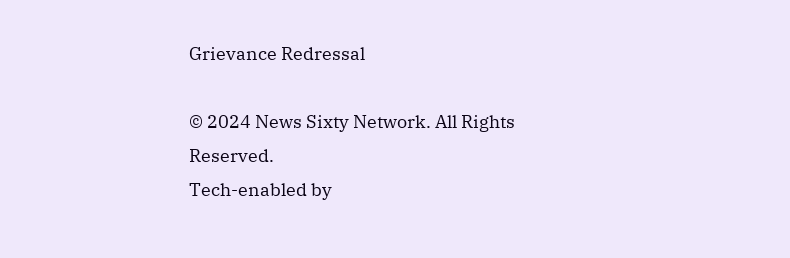Grievance Redressal

© 2024 News Sixty Network. All Rights Reserved.
Tech-enabled by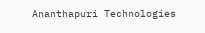Ananthapuri Technologies